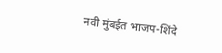नवी मुंबईत भाजप-शिंदे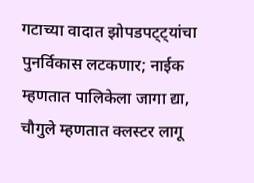गटाच्या वादात झोपडपट्ट्यांचा पुनर्विकास लटकणार; नाईक म्हणतात पालिकेला जागा द्या, चौगुले म्हणतात क्लस्टर लागू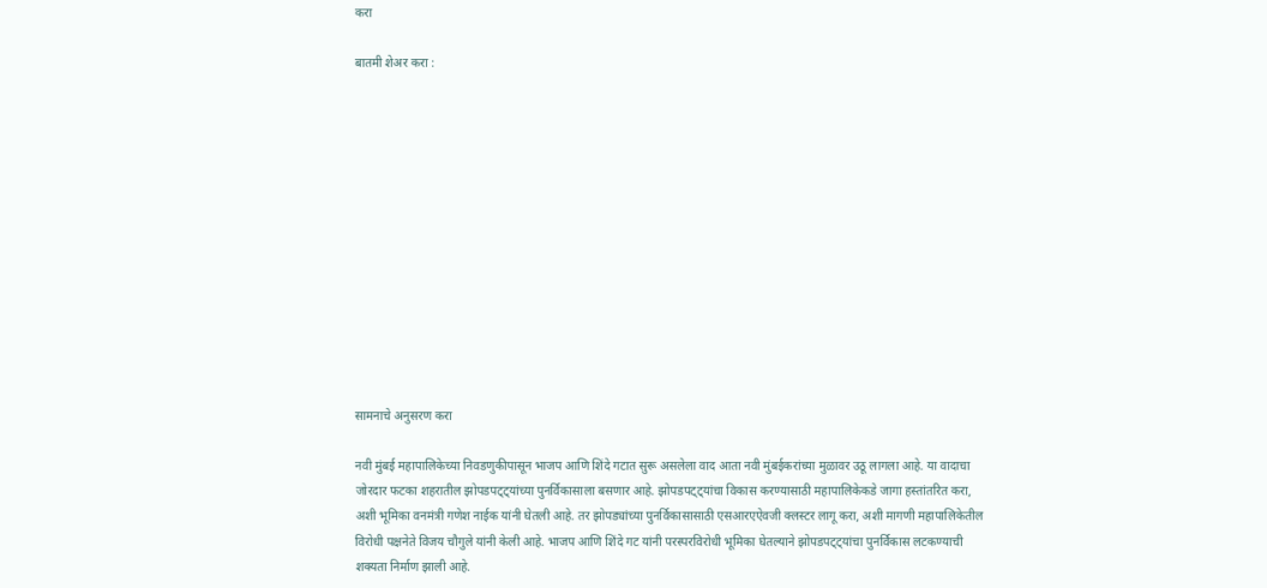करा

बातमी शेअर करा :













सामनाचे अनुसरण करा

नवी मुंबई महापालिकेच्या निवडणुकीपासून भाजप आणि शिंदे गटात सुरू असलेला वाद आता नवी मुंबईकरांच्या मुळावर उठू लागला आहे. या वादाचा जोरदार फटका शहरातील झोपडपट्ट्यांच्या पुनर्विकासाला बसणार आहे. झोपडपट्ट्यांचा विकास करण्यासाठी महापालिकेकडे जागा हस्तांतरित करा, अशी भूमिका वनमंत्री गणेश नाईक यांनी घेतली आहे. तर झोपड्यांच्या पुनर्विकासासाठी एसआरएऐवजी क्लस्टर लागू करा, अशी मागणी महापालिकेतील विरोधी पक्षनेते विजय चौगुले यांनी केली आहे. भाजप आणि शिंदे गट यांनी परस्परविरोधी भूमिका घेतल्याने झोपडपट्ट्यांचा पुनर्विकास लटकण्याची शक्यता निर्माण झाली आहे.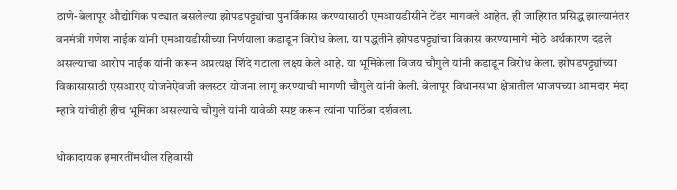ठाणे-बेलापूर औद्योगिक पट्यात बसलेल्या झोपडपट्ट्यांचा पुनर्विकास करण्यासाठी एमआयडीसीने टेंडर मागवले आहेत. ही जाहिरात प्रसिद्ध झाल्यानंतर वनमंत्री गणेश नाईक यांनी एमआयडीसीच्या निर्णयाला कडाडून विरोध केला. या पद्धतीने झोपडपट्ट्यांचा विकास करण्यामागे मोठे अर्थकारण दडले असल्याचा आरोप नाईक यांनी करून अप्रत्यक्ष शिंदे गटाला लक्ष्य केले आहे. या भूमिकेला विजय चौगुले यांनी कडाडून विरोध केला. झोपडपट्ट्यांच्या विकासासाठी एसआरए योजनेऐवजी क्लस्टर योजना लागू करण्याची मागणी चौगुले यांनी केली. बेलापूर विधानसभा क्षेत्रातील भाजपच्या आमदार मंदा म्हात्रे यांचीही हीच भूमिका असल्याचे चौगुले यांनी यावेळी स्पष्ट करून त्यांना पाठिंबा दर्शवला.

धोकादायक इमारतींमधील रहिवासी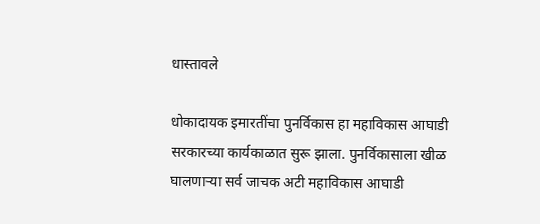धास्तावले

धोकादायक इमारतींचा पुनर्विकास हा महाविकास आघाडी सरकारच्या कार्यकाळात सुरू झाला. पुनर्विकासाला खीळ घालणाऱ्या सर्व जाचक अटी महाविकास आघाडी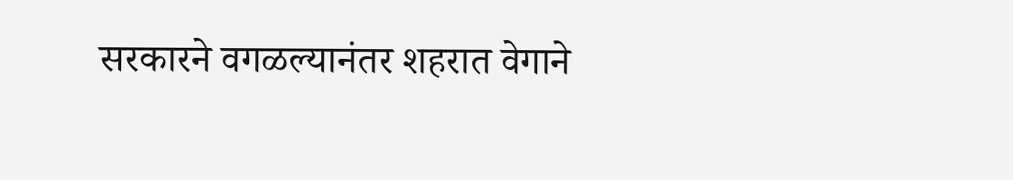सरकारने वगळल्यानंतर शहरात वेगाने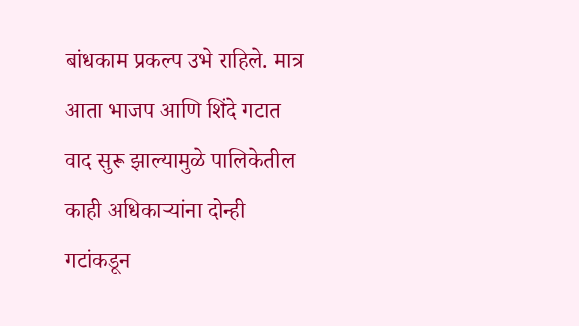बांधकाम प्रकल्प उभे राहिले. मात्र आता भाजप आणि शिंदे गटात वाद सुरू झाल्यामुळे पालिकेतील काही अधिकाऱ्यांना दोन्ही गटांकडून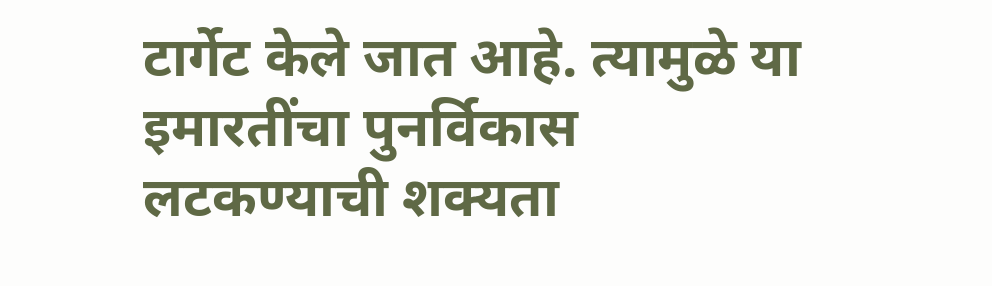टार्गेट केले जात आहे. त्यामुळे या इमारतींचा पुनर्विकास लटकण्याची शक्यता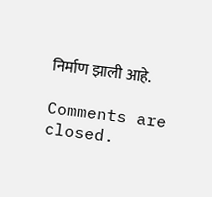निर्माण झाली आहे.

Comments are closed.